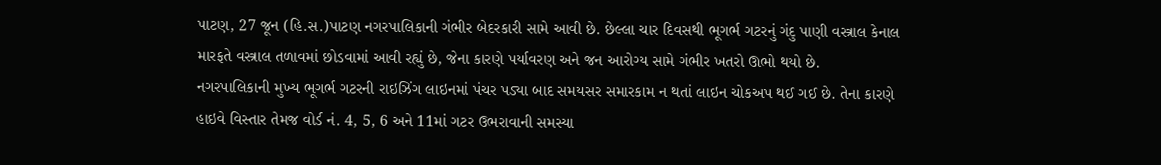પાટણ, 27 જૂન (હિ.સ.)પાટણ નગરપાલિકાની ગંભીર બેદરકારી સામે આવી છે. છેલ્લા ચાર દિવસથી ભૂગર્ભ ગટરનું ગંદુ પાણી વસ્ત્રાલ કેનાલ મારફતે વસ્ત્રાલ તળાવમાં છોડવામાં આવી રહ્યું છે, જેના કારણે પર્યાવરણ અને જન આરોગ્ય સામે ગંભીર ખતરો ઊભો થયો છે.
નગરપાલિકાની મુખ્ય ભૂગર્ભ ગટરની રાઇઝિંગ લાઇનમાં પંચર પડ્યા બાદ સમયસર સમારકામ ન થતાં લાઇન ચોકઅપ થઈ ગઈ છે. તેના કારણે હાઇવે વિસ્તાર તેમજ વોર્ડ નં. 4, 5, 6 અને 11માં ગટર ઉભરાવાની સમસ્યા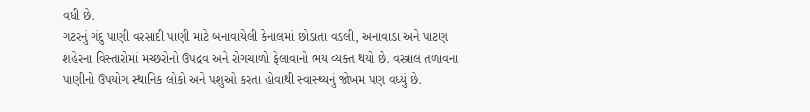વધી છે.
ગટરનું ગંદુ પાણી વરસાદી પાણી માટે બનાવાયેલી કેનાલમાં છોડાતા વડલી, અનાવાડા અને પાટણ શહેરના વિસ્તારોમાં મચ્છરોનો ઉપદ્રવ અને રોગચાળો ફેલાવાનો ભય વ્યક્ત થયો છે. વસ્ત્રાલ તળાવના પાણીનો ઉપયોગ સ્થાનિક લોકો અને પશુઓ કરતા હોવાથી સ્વાસ્થ્યનું જોખમ પણ વધ્યું છે.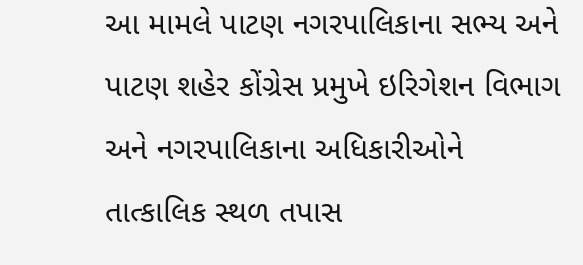આ મામલે પાટણ નગરપાલિકાના સભ્ય અને પાટણ શહેર કોંગ્રેસ પ્રમુખે ઇરિગેશન વિભાગ અને નગરપાલિકાના અધિકારીઓને તાત્કાલિક સ્થળ તપાસ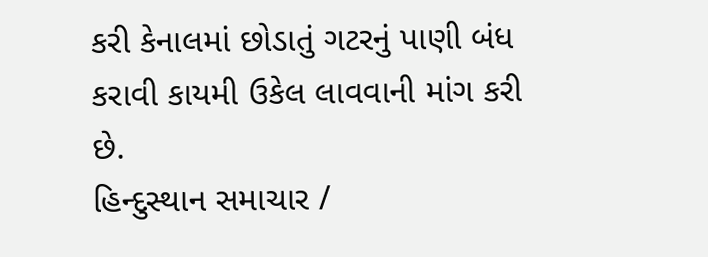કરી કેનાલમાં છોડાતું ગટરનું પાણી બંધ કરાવી કાયમી ઉકેલ લાવવાની માંગ કરી છે.
હિન્દુસ્થાન સમાચાર /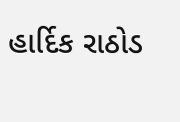હાર્દિક રાઠોડ